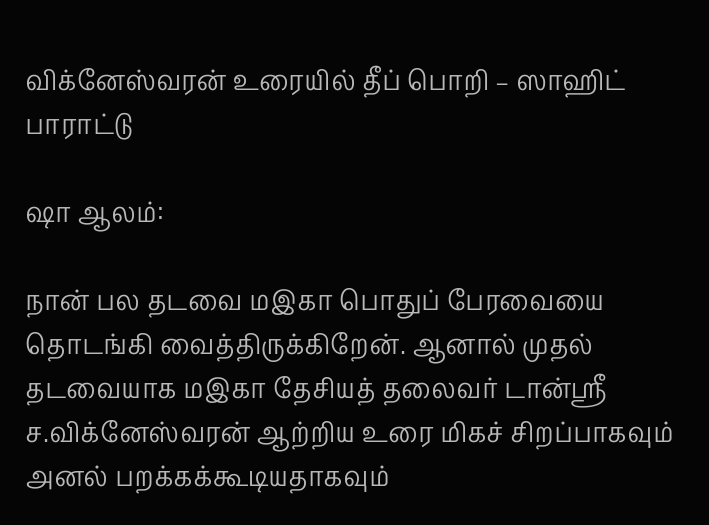விக்னேஸ்வரன் உரையில் தீப் பொறி – ஸாஹிட் பாராட்டு

ஷா ஆலம்:

நான் பல தடவை மஇகா பொதுப் பேரவையை தொடங்கி வைத்திருக்கிறேன். ஆனால் முதல் தடவையாக மஇகா தேசியத் தலைவர் டான்ஸ்ரீ ச.விக்னேஸ்வரன் ஆற்றிய உரை மிகச் சிறப்பாகவும் அனல் பறக்கக்கூடியதாகவும்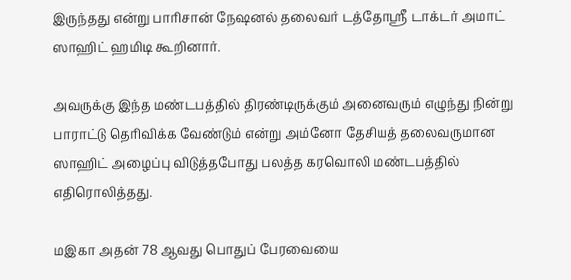இருந்தது என்று பாரிசான் நேஷனல் தலைவர் டத்தோஸ்ரீ டாக்டர் அமாட் ஸாஹிட் ஹமிடி கூறினார்.

அவருக்கு இந்த மண்டபத்தில் திரண்டிருக்கும் அனைவரும் எழுந்து நின்று பாராட்டு தெரிவிக்க வேண்டும் என்று அம்னோ தேசியத் தலைவருமான ஸாஹிட் அழைப்பு விடுத்தபோது பலத்த கரவொலி மண்டபத்தில் எதிரொலித்தது.

மஇகா அதன் 78 ஆவது பொதுப் பேரவையை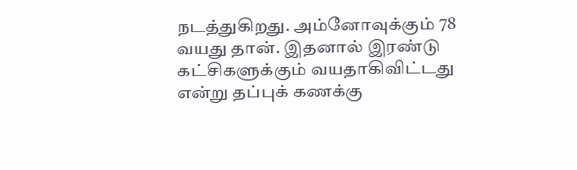நடத்துகிறது. அம்னோவுக்கும் 78 வயது தான். இதனால் இரண்டு கட்சிகளுக்கும் வயதாகிவிட்டது என்று தப்புக் கணக்கு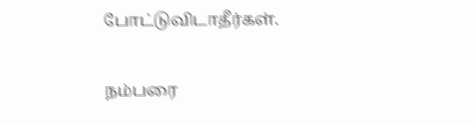போட்டுவிடாதீர்கள்.

நம்பரை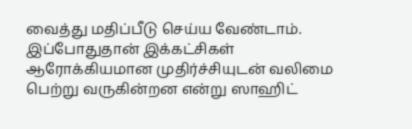வைத்து மதிப்பீடு செய்ய வேண்டாம். இப்போதுதான் இக்கட்சிகள் ஆரோக்கியமான முதிர்ச்சியுடன் வலிமை பெற்று வருகின்றன என்று ஸாஹிட்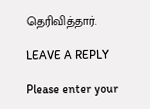தெரிவித்தார்.

LEAVE A REPLY

Please enter your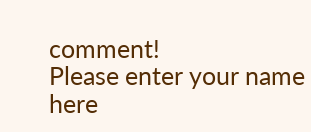comment!
Please enter your name here